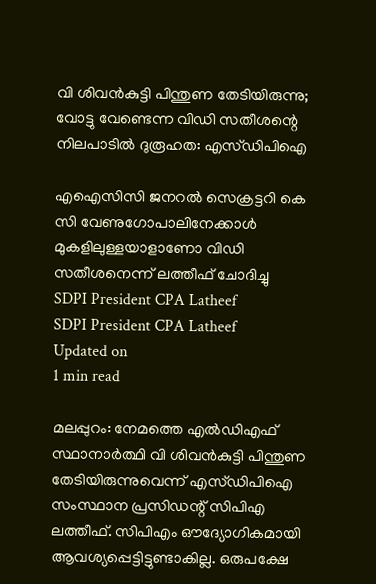വി ശിവന്‍കുട്ടി പിന്തുണ തേടിയിരുന്നു; വോട്ടു വേണ്ടെന്ന വിഡി സതീശന്റെ നിലപാടില്‍ ദുരൂഹത: എസ്ഡിപിഐ

എഐസിസി ജനറല്‍ സെക്രട്ടറി കെ സി വേണുഗോപാലിനേക്കാള്‍ മുകളിലുള്ളയാളാണോ വിഡി സതീശനെന്ന് ലത്തീഫ് ചോദിച്ചു
SDPI President CPA Latheef
SDPI President CPA Latheef
Updated on
1 min read

മലപ്പുറം: നേമത്തെ എല്‍ഡിഎഫ് സ്ഥാനാര്‍ത്ഥി വി ശിവന്‍കുട്ടി പിന്തുണ തേടിയിരുന്നുവെന്ന് എസ്ഡിപിഐ സംസ്ഥാന പ്രസിഡന്റ് സിപിഎ ലത്തീഫ്. സിപിഎം ഔദ്യോഗികമായി ആവശ്യപ്പെട്ടിട്ടുണ്ടാകില്ല. ഒരുപക്ഷേ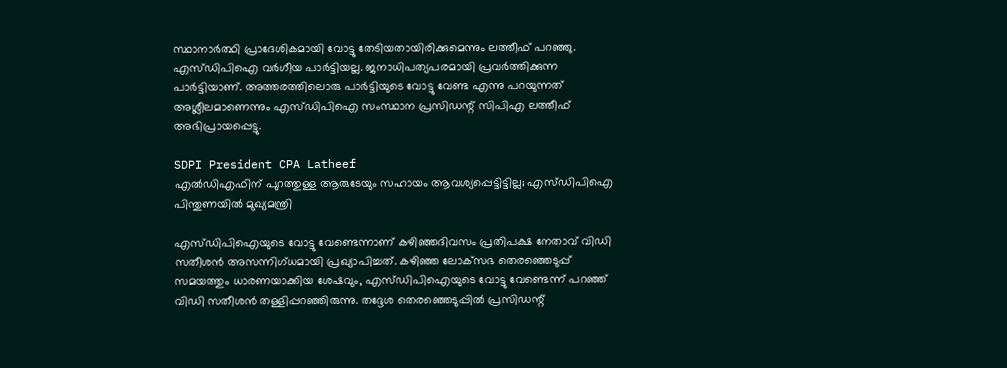സ്ഥാനാര്‍ത്ഥി പ്രാദേശികമായി വോട്ടു തേടിയതായിരിക്കുമെന്നും ലത്തീഫ് പറഞ്ഞു. എസ്ഡിപിഐ വര്‍ഗീയ പാര്‍ട്ടിയല്ല. ജനാധിപത്യപരമായി പ്രവര്‍ത്തിക്കുന്ന പാര്‍ട്ടിയാണ്. അത്തരത്തിലൊരു പാര്‍ട്ടിയുടെ വോട്ടു വേണ്ട എന്നു പറയുന്നത് അശ്ലീലമാണെന്നും എസ്ഡിപിഐ സംസ്ഥാന പ്രസിഡന്റ് സിപിഎ ലത്തീഫ് അഭിപ്രായപ്പെട്ടു.

SDPI President CPA Latheef
എല്‍ഡിഎഫിന് പുറത്തുള്ള ആരുടേയും സഹായം ആവശ്യപ്പെട്ടിട്ടില്ല; എസ്ഡിപിഐ പിന്തുണയില്‍ മുഖ്യമന്ത്രി

എസ്ഡിപിഐയുടെ വോട്ടു വേണ്ടെന്നാണ് കഴിഞ്ഞദിവസം പ്രതിപക്ഷ നേതാവ് വിഡി സതീശന്‍ അസന്നിഗ്ധമായി പ്രഖ്യാപിച്ചത്. കഴിഞ്ഞ ലോക്‌സഭ തെരഞ്ഞെടുപ്പ് സമയത്തും ധാരണയാക്കിയ ശേഷവും, എസ്ഡിപിഐയുടെ വോട്ടു വേണ്ടെന്ന് പറഞ്ഞ് വിഡി സതീശന്‍ തള്ളിപ്പറഞ്ഞിരുന്നു. തദ്ദേശ തെരഞ്ഞെടുപ്പില്‍ പ്രസിഡന്റ്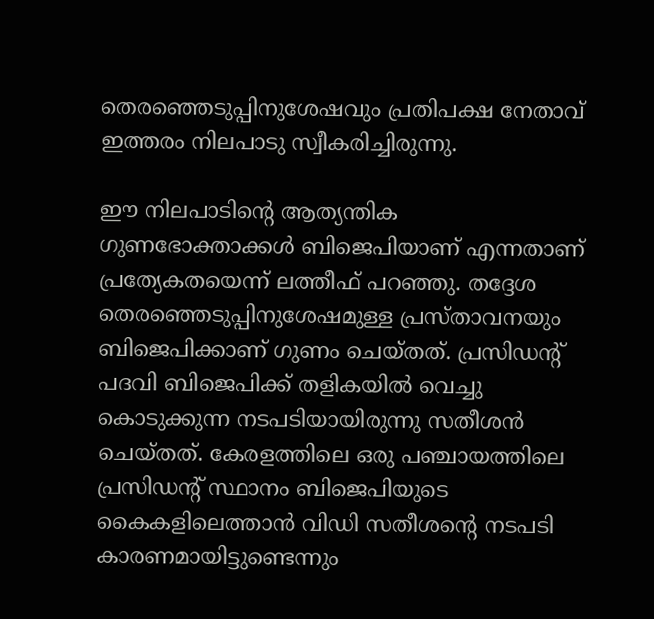തെരഞ്ഞെടുപ്പിനുശേഷവും പ്രതിപക്ഷ നേതാവ് ഇത്തരം നിലപാടു സ്വീകരിച്ചിരുന്നു.

ഈ നിലപാടിന്റെ ആത്യന്തിക ഗുണഭോക്താക്കള്‍ ബിജെപിയാണ് എന്നതാണ് പ്രത്യേകതയെന്ന് ലത്തീഫ് പറഞ്ഞു. തദ്ദേശ തെരഞ്ഞെടുപ്പിനുശേഷമുള്ള പ്രസ്താവനയും ബിജെപിക്കാണ് ഗുണം ചെയ്തത്. പ്രസിഡന്റ് പദവി ബിജെപിക്ക് തളികയില്‍ വെച്ചു കൊടുക്കുന്ന നടപടിയായിരുന്നു സതീശന്‍ ചെയ്തത്. കേരളത്തിലെ ഒരു പഞ്ചായത്തിലെ പ്രസിഡന്റ് സ്ഥാനം ബിജെപിയുടെ കൈകളിലെത്താന്‍ വിഡി സതീശന്റെ നടപടി കാരണമായിട്ടുണ്ടെന്നും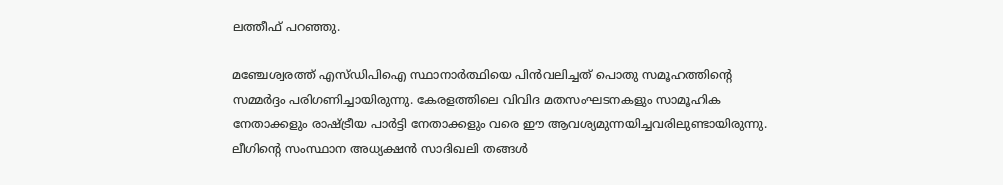ലത്തീഫ് പറഞ്ഞു.

മഞ്ചേശ്വരത്ത് എസ്ഡിപിഐ സ്ഥാനാര്‍ത്ഥിയെ പിന്‍വലിച്ചത് പൊതു സമൂഹത്തിന്റെ സമ്മര്‍ദ്ദം പരിഗണിച്ചായിരുന്നു. കേരളത്തിലെ വിവിദ മതസംഘടനകളും സാമൂഹിക നേതാക്കളും രാഷ്ട്രീയ പാര്‍ട്ടി നേതാക്കളും വരെ ഈ ആവശ്യമുന്നയിച്ചവരിലുണ്ടായിരുന്നു. ലീഗിന്റെ സംസ്ഥാന അധ്യക്ഷന്‍ സാദിഖലി തങ്ങള്‍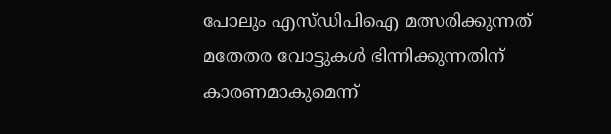പോലും എസ്ഡിപിഐ മത്സരിക്കുന്നത് മതേതര വോട്ടുകള്‍ ഭിന്നിക്കുന്നതിന് കാരണമാകുമെന്ന്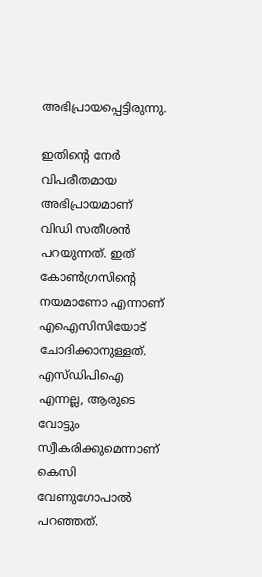അഭിപ്രായപ്പെട്ടിരുന്നു.

ഇതിന്റെ നേര്‍ വിപരീതമായ അഭിപ്രായമാണ് വിഡി സതീശന്‍ പറയുന്നത്. ഇത് കോണ്‍ഗ്രസിന്റെ നയമാണോ എന്നാണ് എഐസിസിയോട് ചോദിക്കാനുള്ളത്. എസ്ഡിപിഐ എന്നല്ല, ആരുടെ വോട്ടും സ്വീകരിക്കുമെന്നാണ് കെസി വേണുഗോപാല്‍ പറഞ്ഞത്.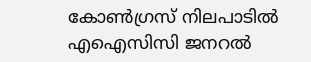കോണ്‍ഗ്രസ് നിലപാടില്‍ എഐസിസി ജനറല്‍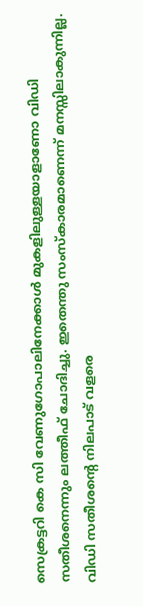സെക്രട്ടറി കെ സി വേണുഗോപാലിനേക്കാള്‍ മുകളിലുള്ളയാളാണോ വിഡി സതീശനെന്നും ലത്തീഫ് ചോദിച്ചു. ഇതെന്തു സംസ്‌കാരമാണെന്ന് മനസ്സിലാകുന്നില്ല. വിഡി സതീശന്റെ നിലപാട് വളരെ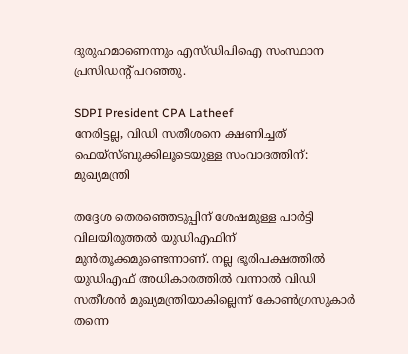ദുരുഹമാണെന്നും എസ്ഡിപിഐ സംസ്ഥാന പ്രസിഡന്റ് പറഞ്ഞു.

SDPI President CPA Latheef
നേരിട്ടല്ല, വിഡി സതീശനെ ക്ഷണിച്ചത് ഫെയ്‌സ്ബുക്കിലൂടെയുള്ള സംവാദത്തിന്: മുഖ്യമന്ത്രി

തദ്ദേശ തെരഞ്ഞെടുപ്പിന് ശേഷമുള്ള പാര്‍ട്ടി വിലയിരുത്തല്‍ യുഡിഎഫിന് മുന്‍തൂക്കമുണ്ടെന്നാണ്. നല്ല ഭൂരിപക്ഷത്തില്‍ യുഡിഎഫ് അധികാരത്തില്‍ വന്നാല്‍ വിഡി സതീശന്‍ മുഖ്യമന്ത്രിയാകില്ലെന്ന് കോണ്‍ഗ്രസുകാര്‍ തന്നെ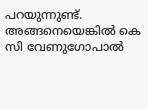പറയുന്നുണ്ട്. അങ്ങനെയെങ്കില്‍ കെ സി വേണുഗോപാല്‍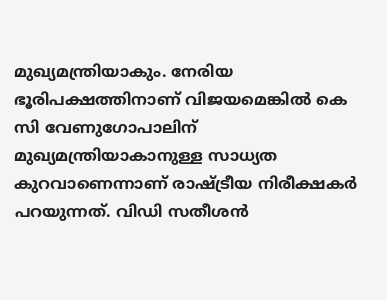മുഖ്യമന്ത്രിയാകും. നേരിയ ഭൂരിപക്ഷത്തിനാണ് വിജയമെങ്കില്‍ കെ സി വേണുഗോപാലിന് മുഖ്യമന്ത്രിയാകാനുള്ള സാധ്യത കുറവാണെന്നാണ് രാഷ്ട്രീയ നിരീക്ഷകര്‍ പറയുന്നത്. വിഡി സതീശന്‍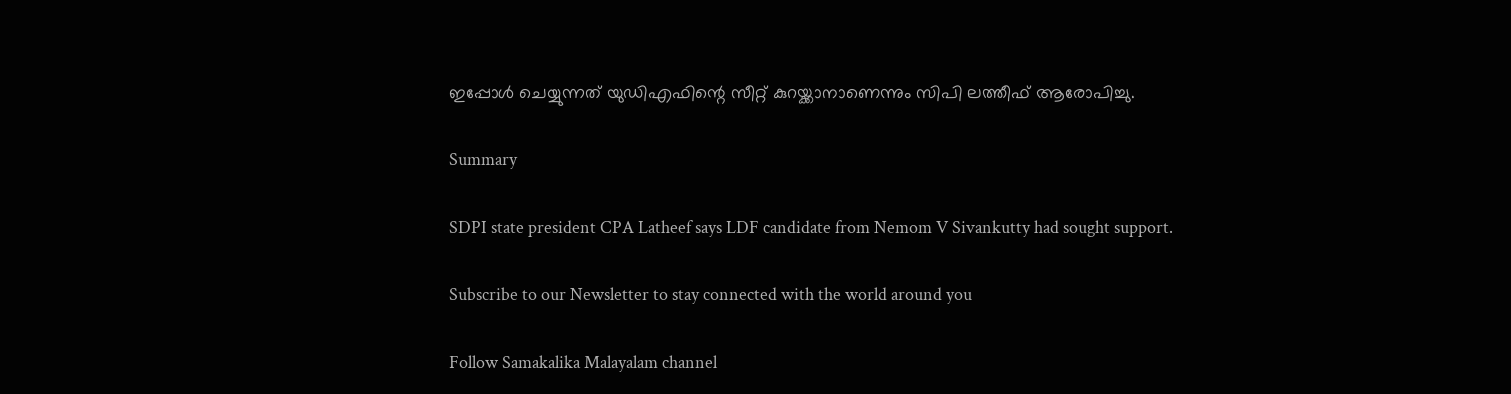ഇപ്പോള്‍ ചെയ്യുന്നത് യുഡിഎഫിന്റെ സീറ്റ് കുറയ്ക്കാനാണെന്നും സിപി ലത്തീഫ് ആരോപിച്ചു.

Summary

SDPI state president CPA Latheef says LDF candidate from Nemom V Sivankutty had sought support.

Subscribe to our Newsletter to stay connected with the world around you

Follow Samakalika Malayalam channel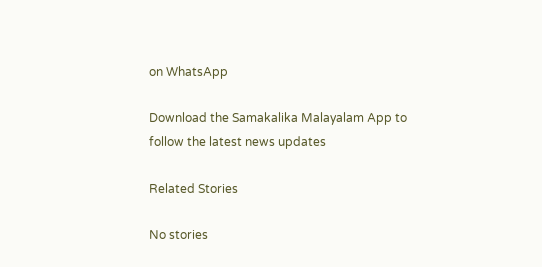on WhatsApp

Download the Samakalika Malayalam App to follow the latest news updates

Related Stories

No stories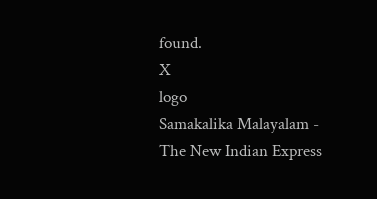found.
X
logo
Samakalika Malayalam - The New Indian Express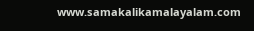www.samakalikamalayalam.com